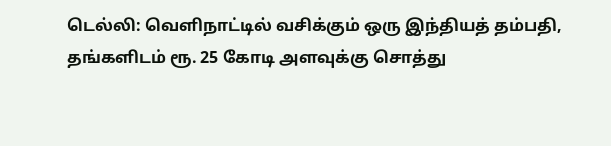டெல்லி: வெளிநாட்டில் வசிக்கும் ஒரு இந்தியத் தம்பதி, தங்களிடம் ரூ. 25 கோடி அளவுக்கு சொத்து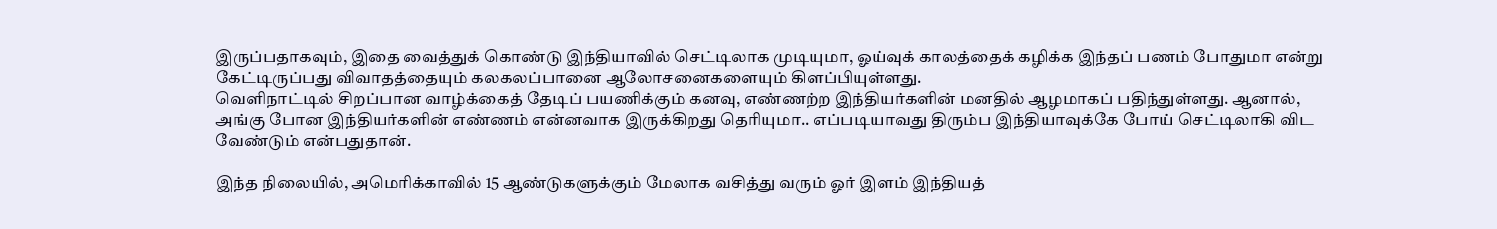இருப்பதாகவும், இதை வைத்துக் கொண்டு இந்தியாவில் செட்டிலாக முடியுமா, ஓய்வுக் காலத்தைக் கழிக்க இந்தப் பணம் போதுமா என்று கேட்டிருப்பது விவாதத்தையும் கலகலப்பானை ஆலோசனைகளையும் கிளப்பியுள்ளது.
வெளிநாட்டில் சிறப்பான வாழ்க்கைத் தேடிப் பயணிக்கும் கனவு, எண்ணற்ற இந்தியர்களின் மனதில் ஆழமாகப் பதிந்துள்ளது. ஆனால், அங்கு போன இந்தியர்களின் எண்ணம் என்னவாக இருக்கிறது தெரியுமா.. எப்படியாவது திரும்ப இந்தியாவுக்கே போய் செட்டிலாகி விட வேண்டும் என்பதுதான்.

இந்த நிலையில், அமெரிக்காவில் 15 ஆண்டுகளுக்கும் மேலாக வசித்து வரும் ஓர் இளம் இந்தியத்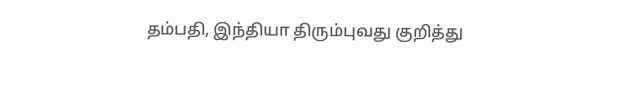தம்பதி, இந்தியா திரும்புவது குறித்து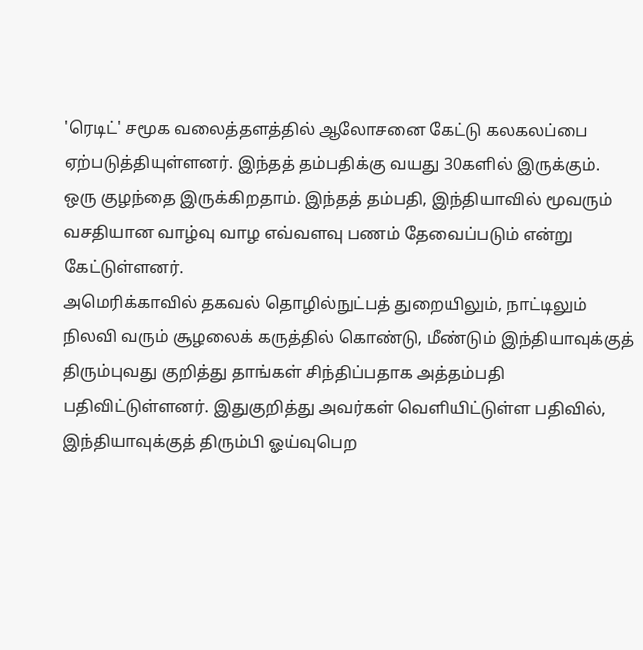'ரெடிட்' சமூக வலைத்தளத்தில் ஆலோசனை கேட்டு கலகலப்பை ஏற்படுத்தியுள்ளனர். இந்தத் தம்பதிக்கு வயது 30களில் இருக்கும். ஒரு குழந்தை இருக்கிறதாம். இந்தத் தம்பதி, இந்தியாவில் மூவரும் வசதியான வாழ்வு வாழ எவ்வளவு பணம் தேவைப்படும் என்று கேட்டுள்ளனர்.
அமெரிக்காவில் தகவல் தொழில்நுட்பத் துறையிலும், நாட்டிலும் நிலவி வரும் சூழலைக் கருத்தில் கொண்டு, மீண்டும் இந்தியாவுக்குத் திரும்புவது குறித்து தாங்கள் சிந்திப்பதாக அத்தம்பதி பதிவிட்டுள்ளனர். இதுகுறித்து அவர்கள் வெளியிட்டுள்ள பதிவில், இந்தியாவுக்குத் திரும்பி ஓய்வுபெற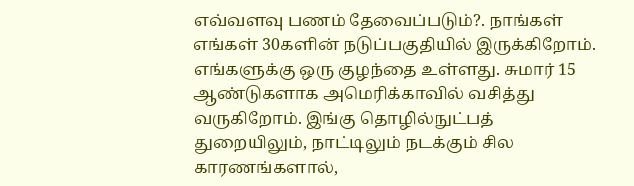எவ்வளவு பணம் தேவைப்படும்?. நாங்கள் எங்கள் 30களின் நடுப்பகுதியில் இருக்கிறோம். எங்களுக்கு ஒரு குழந்தை உள்ளது. சுமார் 15 ஆண்டுகளாக அமெரிக்காவில் வசித்து வருகிறோம். இங்கு தொழில்நுட்பத் துறையிலும், நாட்டிலும் நடக்கும் சில காரணங்களால்,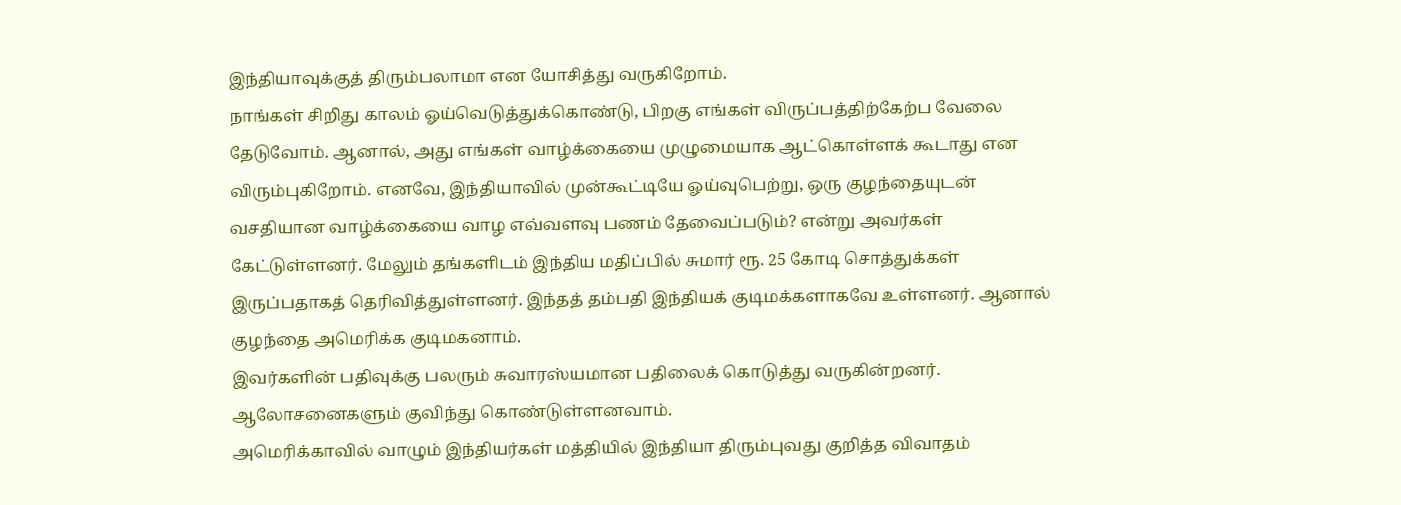இந்தியாவுக்குத் திரும்பலாமா என யோசித்து வருகிறோம்.
நாங்கள் சிறிது காலம் ஓய்வெடுத்துக்கொண்டு, பிறகு எங்கள் விருப்பத்திற்கேற்ப வேலை தேடுவோம். ஆனால், அது எங்கள் வாழ்க்கையை முழுமையாக ஆட்கொள்ளக் கூடாது என விரும்புகிறோம். எனவே, இந்தியாவில் முன்கூட்டியே ஓய்வுபெற்று, ஒரு குழந்தையுடன் வசதியான வாழ்க்கையை வாழ எவ்வளவு பணம் தேவைப்படும்? என்று அவர்கள் கேட்டுள்ளனர். மேலும் தங்களிடம் இந்திய மதிப்பில் சுமார் ரூ. 25 கோடி சொத்துக்கள் இருப்பதாகத் தெரிவித்துள்ளனர். இந்தத் தம்பதி இந்தியக் குடிமக்களாகவே உள்ளனர். ஆனால் குழந்தை அமெரிக்க குடிமகனாம்.
இவர்களின் பதிவுக்கு பலரும் சுவாரஸ்யமான பதிலைக் கொடுத்து வருகின்றனர். ஆலோசனைகளும் குவிந்து கொண்டுள்ளனவாம்.
அமெரிக்காவில் வாழும் இந்தியர்கள் மத்தியில் இந்தியா திரும்புவது குறித்த விவாதம்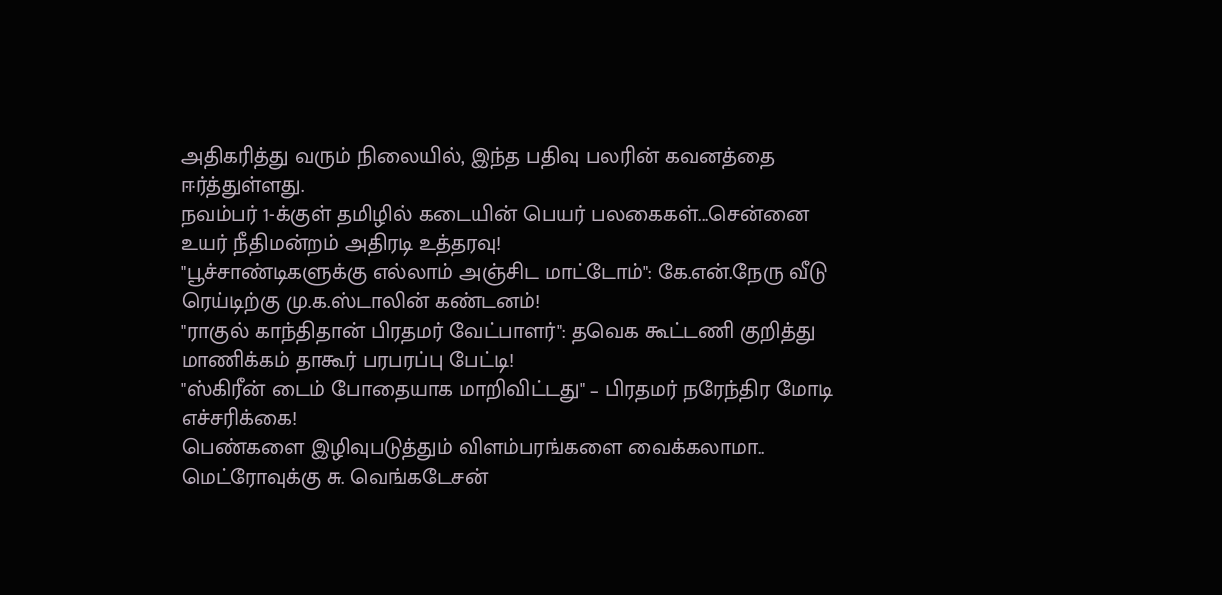அதிகரித்து வரும் நிலையில், இந்த பதிவு பலரின் கவனத்தை ஈர்த்துள்ளது.
நவம்பர் 1-க்குள் தமிழில் கடையின் பெயர் பலகைகள்...சென்னை உயர் நீதிமன்றம் அதிரடி உத்தரவு!
"பூச்சாண்டிகளுக்கு எல்லாம் அஞ்சிட மாட்டோம்": கே.என்.நேரு வீடு ரெய்டிற்கு மு.க.ஸ்டாலின் கண்டனம்!
"ராகுல் காந்திதான் பிரதமர் வேட்பாளர்": தவெக கூட்டணி குறித்து மாணிக்கம் தாகூர் பரபரப்பு பேட்டி!
"ஸ்கிரீன் டைம் போதையாக மாறிவிட்டது" – பிரதமர் நரேந்திர மோடி எச்சரிக்கை!
பெண்களை இழிவுபடுத்தும் விளம்பரங்களை வைக்கலாமா.. மெட்ரோவுக்கு சு. வெங்கடேசன்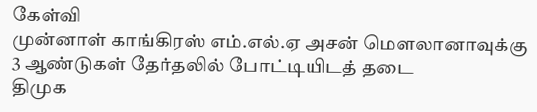கேள்வி
முன்னாள் காங்கிரஸ் எம்.எல்.ஏ அசன் மௌலானாவுக்கு 3 ஆண்டுகள் தேர்தலில் போட்டியிடத் தடை
திமுக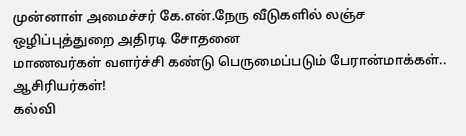முன்னாள் அமைச்சர் கே.என்.நேரு வீடுகளில் லஞ்ச ஒழிப்புத்துறை அதிரடி சோதனை
மாணவர்கள் வளர்ச்சி கண்டு பெருமைப்படும் பேரான்மாக்கள்.. ஆசிரியர்கள்!
கல்வி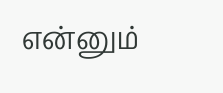என்னும்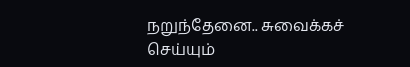நறுந்தேனை.. சுவைக்கச் செய்யும்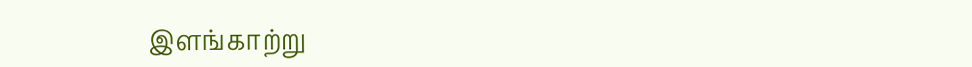இளங்காற்று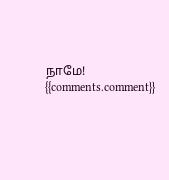நாமே!
{{comments.comment}}